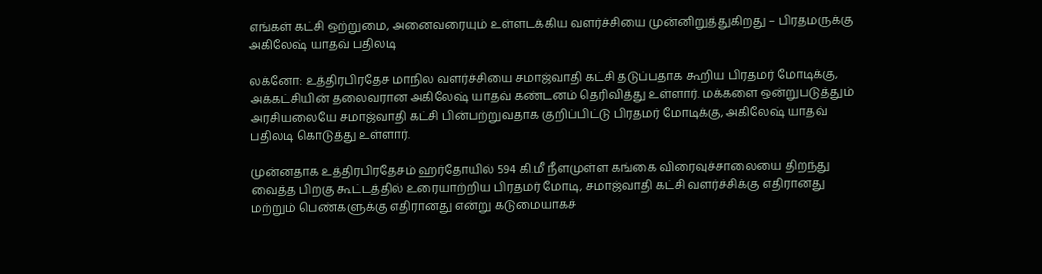எங்கள் கட்சி ஒற்றுமை, அனைவரையும் உள்ளடக்கிய வளர்ச்சியை முன்னிறுத்துகிறது – பிரதமருக்கு அகிலேஷ் யாதவ் பதிலடி

லக்னோ: உத்திரபிரதேச மாநில வளர்ச்சியை சமாஜ்வாதி கட்சி தடுப்பதாக கூறிய பிரதமர் மோடிக்கு, அக்கட்சியின் தலைவரான அகிலேஷ் யாதவ் கண்டனம் தெரிவித்து உள்ளார். மக்களை ஒன்றுபடுத்தும் அரசியலையே சமாஜ்வாதி கட்சி பின்பற்றுவதாக குறிப்பிட்டு பிரதமர் மோடிக்கு, அகிலேஷ் யாதவ் பதிலடி கொடுத்து உள்ளார்.

முன்னதாக உத்திரபிரதேசம் ஹர்தோயில் 594 கி.மீ நீளமுள்ள கங்கை விரைவுச்சாலையை திறந்து வைத்த பிறகு கூட்டத்தில் உரையாற்றிய பிரதமர் மோடி, சமாஜ்வாதி கட்சி வளர்ச்சிக்கு எதிரானது மற்றும் பெண்களுக்கு எதிரானது என்று கடுமையாகச்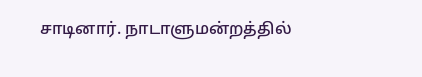சாடினார். நாடாளுமன்றத்தில்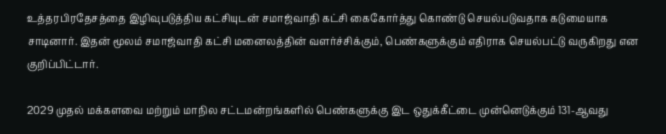உத்தரபிரதேசத்தை இழிவுபடுத்திய கட்சியுடன் சமாஜ்வாதி கட்சி கைகோர்த்து கொண்டு செயல்படுவதாக கடுமையாக சாடினார். இதன் மூலம் சமாஜ்வாதி கட்சி மனைலத்தின் வளர்ச்சிக்கும், பெண்களுக்கும் எதிராக செயல்பட்டு வருகிறது என குறிப்பிட்டார்.

2029 முதல் மக்களவை மற்றும் மாநில சட்டமன்றங்களில் பெண்களுக்கு இட ஒதுக்கீட்டை முன்னெடுக்கும் 131-ஆவது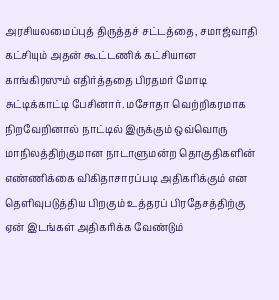அரசியலமைப்புத் திருத்தச் சட்டத்தை, சமாஜ்வாதி கட்சியும் அதன் கூட்டணிக் கட்சியான காங்கிரஸும் எதிர்த்ததை பிரதமர் மோடி சுட்டிக்காட்டி பேசினார். மசோதா வெற்றிகரமாக நிறவேறினால் நாட்டில் இருக்கும் ஒவ்வொரு மாநிலத்திற்குமான நாடாளுமன்ற தொகுதிகளின் எண்ணிக்கை விகிதாசாரப்படி அதிகரிக்கும் என தெளிவுபடுத்திய பிறகும் உத்தரப் பிரதேசத்திற்கு ஏன் இடங்கள் அதிகரிக்க வேண்டும்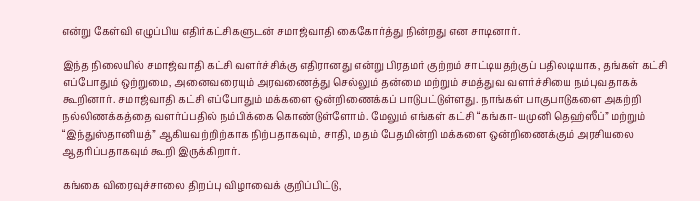என்று கேள்வி எழுப்பிய எதிர்கட்சிகளுடன் சமாஜ்வாதி கைகோர்த்து நின்றது என சாடினார்.

இந்த நிலையில் சமாஜ்வாதி கட்சி வளர்ச்சிக்கு எதிரானது என்று பிரதமர் குற்றம் சாட்டியதற்குப் பதிலடியாக, தங்கள் கட்சி எப்போதும் ஒற்றுமை, அனைவரையும் அரவணைத்து செல்லும் தன்மை மற்றும் சமத்துவ வளர்ச்சியை நம்புவதாகக் கூறினார். சமாஜ்வாதி கட்சி எப்போதும் மக்களை ஒன்றிணைக்கப் பாடுபட்டுள்ளது. நாங்கள் பாகுபாடுகளை அகற்றி நல்லிணக்கத்தை வளர்ப்பதில் நம்பிக்கை கொண்டுள்ளோம். மேலும் எங்கள் கட்சி “கங்கா-யமுனி தெஹ்ஸீப்” மற்றும் “இந்துஸ்தானியத்” ஆகியவற்றிற்காக நிற்பதாகவும், சாதி, மதம் பேதமின்றி மக்களை ஒன்றிணைக்கும் அரசியலை ஆதரிப்பதாகவும் கூறி இருக்கிறார்.

கங்கை விரைவுச்சாலை திறப்பு விழாவைக் குறிப்பிட்டு,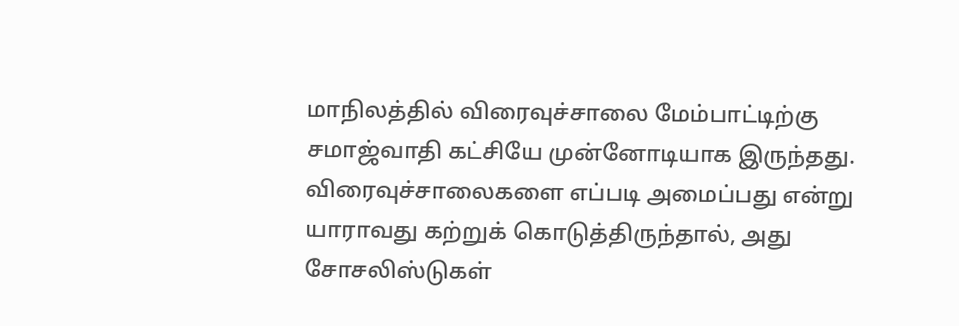மாநிலத்தில் விரைவுச்சாலை மேம்பாட்டிற்கு சமாஜ்வாதி கட்சியே முன்னோடியாக இருந்தது. விரைவுச்சாலைகளை எப்படி அமைப்பது என்று யாராவது கற்றுக் கொடுத்திருந்தால், அது சோசலிஸ்டுகள்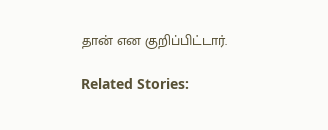தான் என குறிப்பிட்டார்.

Related Stories: